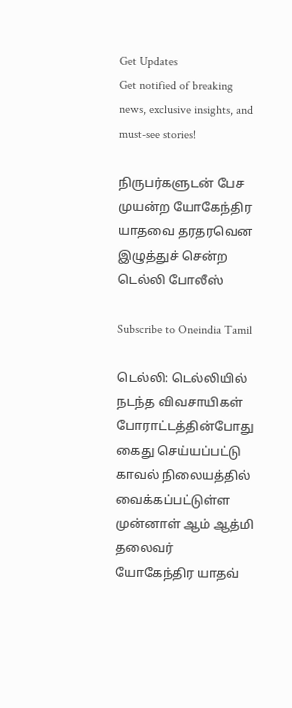Get Updates
Get notified of breaking news, exclusive insights, and must-see stories!

நிருபர்களுடன் பேச முயன்ற யோகேந்திர யாதவை தரதரவென இழுத்துச் சென்ற டெல்லி போலீஸ்

Subscribe to Oneindia Tamil

டெல்லி: டெல்லியில் நடந்த விவசாயிகள் போராட்டத்தின்போது கைது செய்யப்பட்டு காவல் நிலையத்தில் வைக்கப்பட்டுள்ள முன்னாள் ஆம் ஆத்மி தலைவர் யோகேந்திர யாதவ்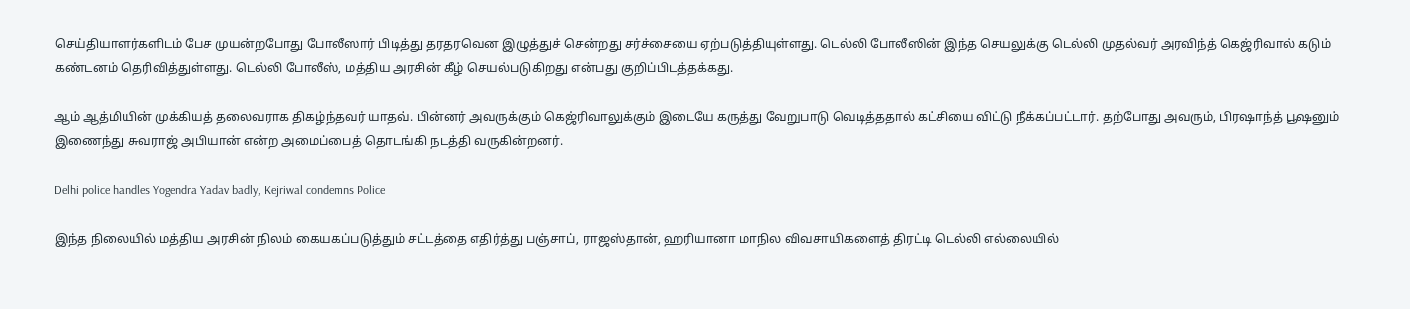செய்தியாளர்களிடம் பேச முயன்றபோது போலீஸார் பிடித்து தரதரவென இழுத்துச் சென்றது சர்ச்சையை ஏற்படுத்தியுள்ளது. டெல்லி போலீஸின் இந்த செயலுக்கு டெல்லி முதல்வர் அரவிந்த் கெஜ்ரிவால் கடும் கண்டனம் தெரிவித்துள்ளது. டெல்லி போலீஸ், மத்திய அரசின் கீழ் செயல்படுகிறது என்பது குறிப்பிடத்தக்கது.

ஆம் ஆத்மியின் முக்கியத் தலைவராக திகழ்ந்தவர் யாதவ். பின்னர் அவருக்கும் கெஜ்ரிவாலுக்கும் இடையே கருத்து வேறுபாடு வெடித்ததால் கட்சியை விட்டு நீக்கப்பட்டார். தற்போது அவரும், பிரஷாந்த் பூஷனும் இணைந்து சுவராஜ் அபியான் என்ற அமைப்பைத் தொடங்கி நடத்தி வருகின்றனர்.

Delhi police handles Yogendra Yadav badly, Kejriwal condemns Police

இந்த நிலையில் மத்திய அரசின் நிலம் கையகப்படுத்தும் சட்டத்தை எதிர்த்து பஞ்சாப், ராஜஸ்தான், ஹரியானா மாநில விவசாயிகளைத் திரட்டி டெல்லி எல்லையில்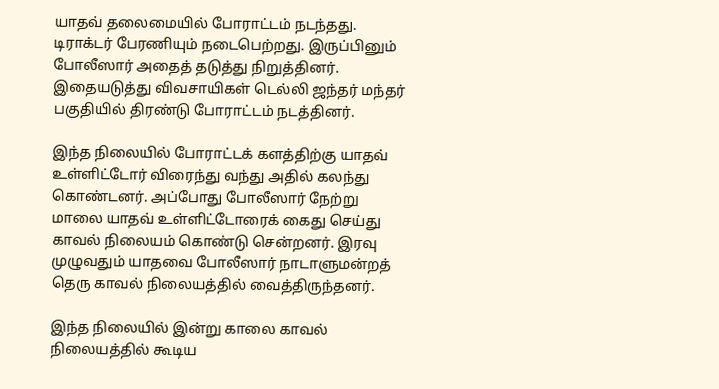யாதவ் தலைமையில் போராட்டம் நடந்தது. டிராக்டர் பேரணியும் நடைபெற்றது. இருப்பினும் போலீஸார் அதைத் தடுத்து நிறுத்தினர். இதையடுத்து விவசாயிகள் டெல்லி ஜந்தர் மந்தர் பகுதியில் திரண்டு போராட்டம் நடத்தினர்.

இந்த நிலையில் போராட்டக் களத்திற்கு யாதவ் உள்ளிட்டோர் விரைந்து வந்து அதில் கலந்து கொண்டனர். அப்போது போலீஸார் நேற்று மாலை யாதவ் உள்ளிட்டோரைக் கைது செய்து காவல் நிலையம் கொண்டு சென்றனர். இரவு முழுவதும் யாதவை போலீஸார் நாடாளுமன்றத் தெரு காவல் நிலையத்தில் வைத்திருந்தனர்.

இந்த நிலையில் இன்று காலை காவல் நிலையத்தில் கூடிய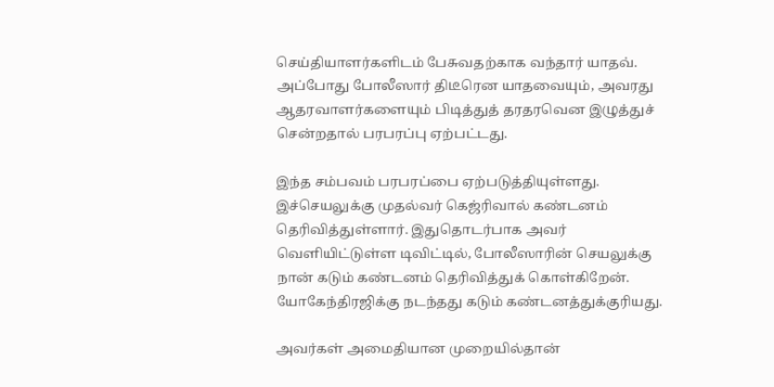செய்தியாளர்களிடம் பேசுவதற்காக வந்தார் யாதவ். அப்போது போலீஸார் திடீரென யாதவையும், அவரது ஆதரவாளர்களையும் பிடித்துத் தரதரவென இழுத்துச் சென்றதால் பரபரப்பு ஏற்பட்டது.

இந்த சம்பவம் பரபரப்பை ஏற்படுத்தியுள்ளது. இச்செயலுக்கு முதல்வர் கெஜ்ரிவால் கண்டனம் தெரிவித்துள்ளார். இதுதொடர்பாக அவர் வெளியிட்டுள்ள டிவிட்டில், போலீஸாரின் செயலுக்கு நான் கடும் கண்டனம் தெரிவித்துக் கொள்கிறேன். யோகேந்திரஜிக்கு நடந்தது கடும் கண்டனத்துக்குரியது.

அவர்கள் அமைதியான முறையில்தான்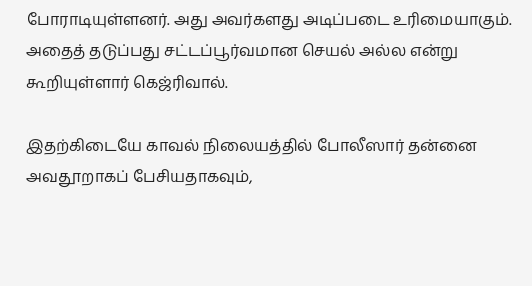போராடியுள்ளனர். அது அவர்களது அடிப்படை உரிமையாகும். அதைத் தடுப்பது சட்டப்பூர்வமான செயல் அல்ல என்று கூறியுள்ளார் கெஜ்ரிவால்.

இதற்கிடையே காவல் நிலையத்தில் போலீஸார் தன்னை அவதூறாகப் பேசியதாகவும்,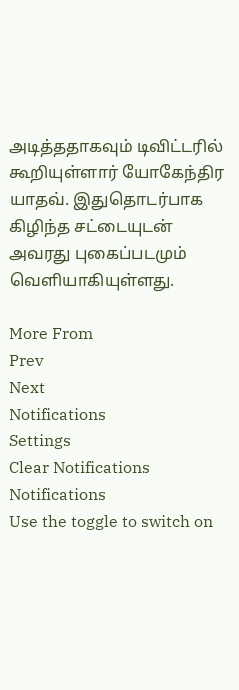அடித்ததாகவும் டிவிட்டரில் கூறியுள்ளார் யோகேந்திர யாதவ். இதுதொடர்பாக கிழிந்த சட்டையுடன் அவரது புகைப்படமும் வெளியாகியுள்ளது.

More From
Prev
Next
Notifications
Settings
Clear Notifications
Notifications
Use the toggle to switch on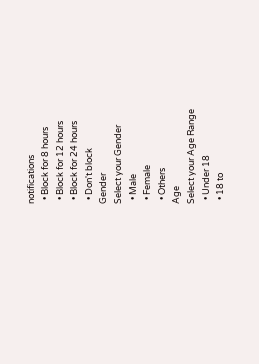notifications
  • Block for 8 hours
  • Block for 12 hours
  • Block for 24 hours
  • Don't block
Gender
Select your Gender
  • Male
  • Female
  • Others
Age
Select your Age Range
  • Under 18
  • 18 to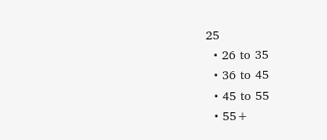25
  • 26 to 35
  • 36 to 45
  • 45 to 55
  • 55+